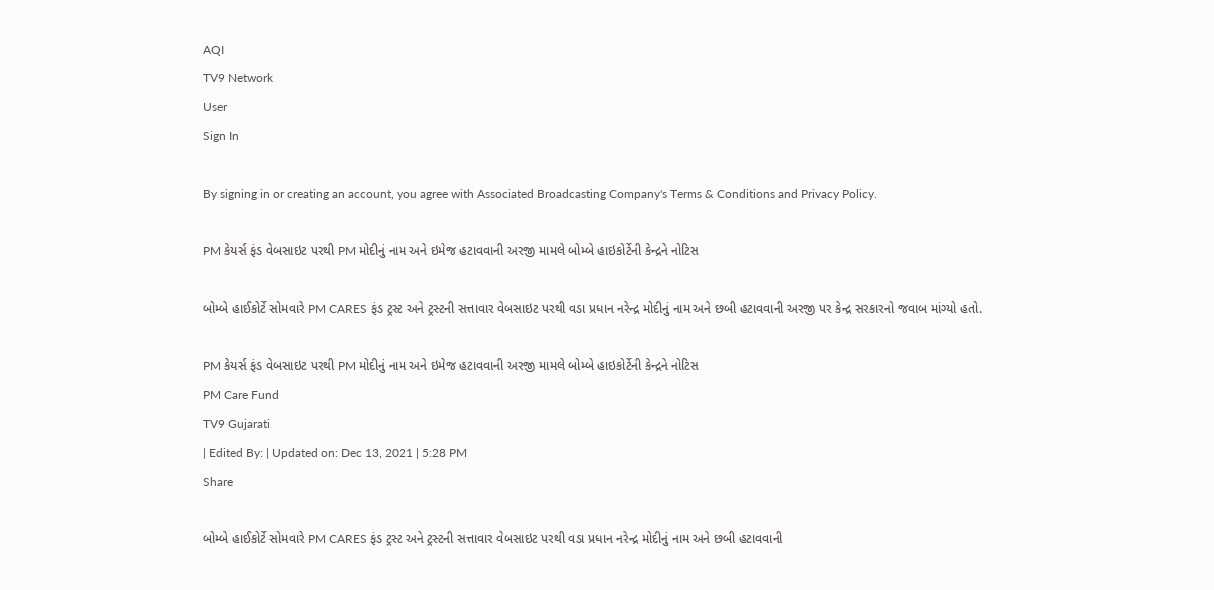AQI
TV9 Network
User
Sign In

By signing in or creating an account, you agree with Associated Broadcasting Company's Terms & Conditions and Privacy Policy.

PM કેયર્સ ફંડ વેબસાઇટ પરથી PM મોદીનું નામ અને ઇમેજ હટાવવાની અરજી મામલે બોમ્બે હાઇકોર્ટેની કેન્દ્રને નોટિસ

બોમ્બે હાઈકોર્ટે સોમવારે PM CARES ફંડ ટ્રસ્ટ અને ટ્રસ્ટની સત્તાવાર વેબસાઇટ પરથી વડા પ્રધાન નરેન્દ્ર મોદીનું નામ અને છબી હટાવવાની અરજી પર કેન્દ્ર સરકારનો જવાબ માંગ્યો હતો.

PM કેયર્સ ફંડ વેબસાઇટ પરથી PM મોદીનું નામ અને ઇમેજ હટાવવાની અરજી મામલે બોમ્બે હાઇકોર્ટેની કેન્દ્રને નોટિસ
PM Care Fund
TV9 Gujarati
| Edited By: | Updated on: Dec 13, 2021 | 5:28 PM
Share

બોમ્બે હાઈકોર્ટે સોમવારે PM CARES ફંડ ટ્રસ્ટ અને ટ્રસ્ટની સત્તાવાર વેબસાઇટ પરથી વડા પ્રધાન નરેન્દ્ર મોદીનું નામ અને છબી હટાવવાની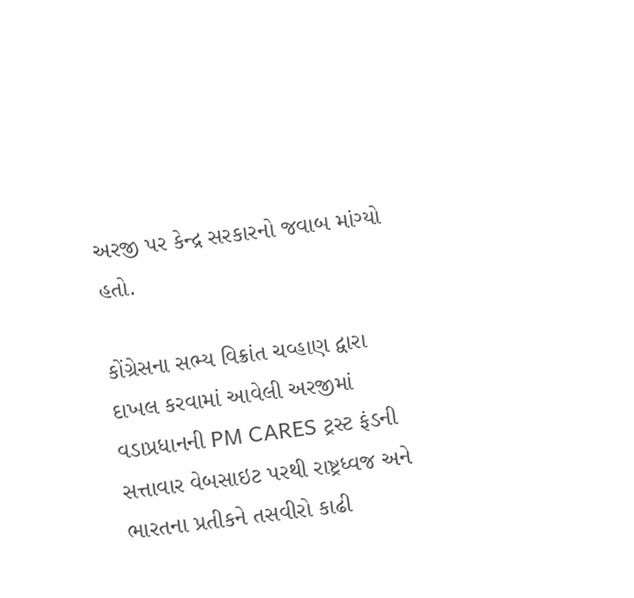અરજી પર કેન્દ્ર સરકારનો જવાબ માંગ્યો હતો.

કોંગ્રેસના સભ્ય વિક્રાંત ચવ્હાણ દ્વારા દાખલ કરવામાં આવેલી અરજીમાં વડાપ્રધાનની PM CARES ટ્રસ્ટ ફંડની સત્તાવાર વેબસાઇટ પરથી રાષ્ટ્રધ્વજ અને ભારતના પ્રતીકને તસવીરો કાઢી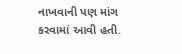નાખવાની પણ માંગ કરવામાં આવી હતી.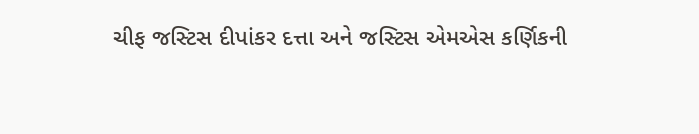ચીફ જસ્ટિસ દીપાંકર દત્તા અને જસ્ટિસ એમએસ કર્ણિકની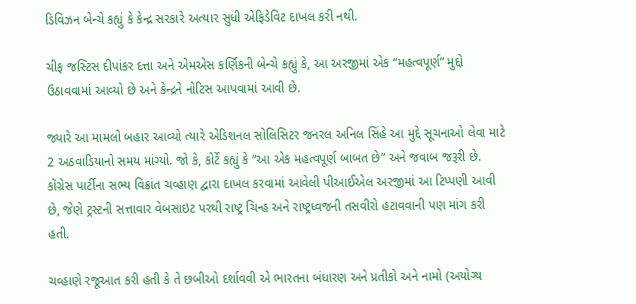ડિવિઝન બેન્ચે કહ્યું કે કેન્દ્ર સરકારે અત્યાર સુધી એફિડેવિટ દાખલ કરી નથી.

ચીફ જસ્ટિસ દીપાંકર દત્તા અને એમએસ કર્ણિકની બેન્ચે કહ્યું કે, આ અરજીમાં એક “મહત્વપૂર્ણ” મુદ્દો ઉઠાવવામાં આવ્યો છે અને કેન્દ્રને નોટિસ આપવામાં આવી છે.

જ્યારે આ મામલો બહાર આવ્યો ત્યારે એડિશનલ સોલિસિટર જનરલ અનિલ સિંહે આ મુદ્દે સૂચનાઓ લેવા માટે 2 અઠવાડિયાનો સમય માંગ્યો. જો કે, કોર્ટે કહ્યું કે “આ એક મહત્વપૂર્ણ બાબત છે” અને જવાબ જરૂરી છે. કોંગ્રેસ પાર્ટીના સભ્ય વિક્રાંત ચવ્હાણ દ્વારા દાખલ કરવામાં આવેલી પીઆઈએલ અરજીમાં આ ટિપ્પણી આવી છે, જેણે ટ્રસ્ટની સત્તાવાર વેબસાઇટ પરથી રાષ્ટ્ર ચિન્હ અને રાષ્ટ્રધ્વજની તસવીરો હટાવવાની પણ માંગ કરી હતી.

ચવ્હાણે રજૂઆત કરી હતી કે તે છબીઓ દર્શાવવી એ ભારતના બંધારણ અને પ્રતીકો અને નામો (અયોગ્ય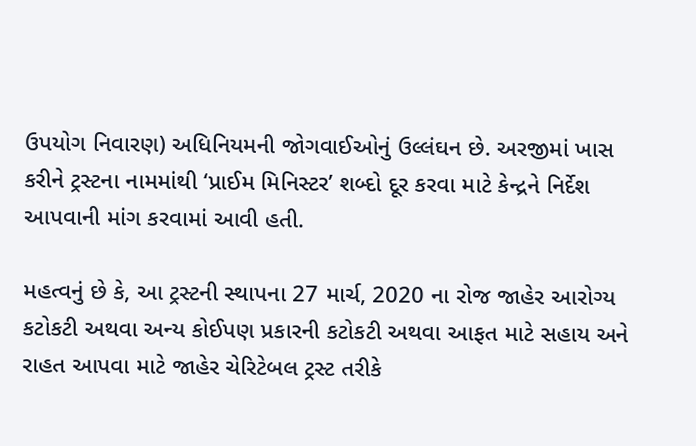ઉપયોગ નિવારણ) અધિનિયમની જોગવાઈઓનું ઉલ્લંઘન છે. અરજીમાં ખાસ કરીને ટ્રસ્ટના નામમાંથી ‘પ્રાઈમ મિનિસ્ટર’ શબ્દો દૂર કરવા માટે કેન્દ્રને નિર્દેશ આપવાની માંગ કરવામાં આવી હતી.

મહત્વનું છે કે, આ ટ્રસ્ટની સ્થાપના 27 માર્ચ, 2020 ના રોજ જાહેર આરોગ્ય કટોકટી અથવા અન્ય કોઈપણ પ્રકારની કટોકટી અથવા આફત માટે સહાય અને રાહત આપવા માટે જાહેર ચેરિટેબલ ટ્રસ્ટ તરીકે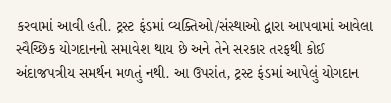કરવામાં આવી હતી. ટ્રસ્ટ ફંડમાં વ્યક્તિઓ/સંસ્થાઓ દ્વારા આપવામાં આવેલા સ્વૈચ્છિક યોગદાનનો સમાવેશ થાય છે અને તેને સરકાર તરફથી કોઈ અંદાજપત્રીય સમર્થન મળતું નથી. આ ઉપરાંત, ટ્રસ્ટ ફંડમાં આપેલું યોગદાન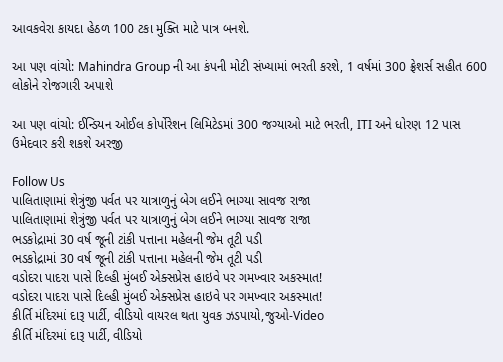આવકવેરા કાયદા હેઠળ 100 ટકા મુક્તિ માટે પાત્ર બનશે.

આ પણ વાંચો: Mahindra Group ની આ કંપની મોટી સંખ્યામાં ભરતી કરશે, 1 વર્ષમાં 300 ફ્રેશર્સ સહીત 600 લોકોને રોજગારી અપાશે

આ પણ વાંચો: ઈન્ડિયન ઓઈલ કોર્પોરેશન લિમિટેડમાં 300 જગ્યાઓ માટે ભરતી, ITI અને ધોરણ 12 પાસ ઉમેદવાર કરી શકશે અરજી

Follow Us
પાલિતાણામાં શેત્રુંજી પર્વત પર યાત્રાળુનું બેગ લઈને ભાગ્યા સાવજ રાજા
પાલિતાણામાં શેત્રુંજી પર્વત પર યાત્રાળુનું બેગ લઈને ભાગ્યા સાવજ રાજા
ભડકોદ્રામાં 30 વર્ષ જૂની ટાંકી પત્તાના મહેલની જેમ તૂટી પડી
ભડકોદ્રામાં 30 વર્ષ જૂની ટાંકી પત્તાના મહેલની જેમ તૂટી પડી
વડોદરા પાદરા પાસે દિલ્હી મુંબઈ એક્સપ્રેસ હાઇવે પર ગમખ્વાર અકસ્માત!
વડોદરા પાદરા પાસે દિલ્હી મુંબઈ એક્સપ્રેસ હાઇવે પર ગમખ્વાર અકસ્માત!
કીર્તિ મંદિરમાં દારૂ પાર્ટી, વીડિયો વાયરલ થતા યુવક ઝડપાયો,જુઓ-Video
કીર્તિ મંદિરમાં દારૂ પાર્ટી, વીડિયો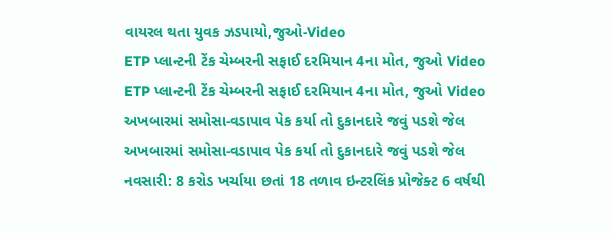વાયરલ થતા યુવક ઝડપાયો,જુઓ-Video
ETP પ્લાન્ટની ટેંક ચેમ્બરની સફાઈ દરમિયાન 4ના મોત, જુઓ Video
ETP પ્લાન્ટની ટેંક ચેમ્બરની સફાઈ દરમિયાન 4ના મોત, જુઓ Video
અખબારમાં સમોસા-વડાપાવ પેક કર્યા તો દુકાનદારે જવું પડશે જેલ
અખબારમાં સમોસા-વડાપાવ પેક કર્યા તો દુકાનદારે જવું પડશે જેલ
નવસારી: 8 કરોડ ખર્ચાયા છતાં 18 તળાવ ઇન્ટરલિંક પ્રોજેક્ટ 6 વર્ષથી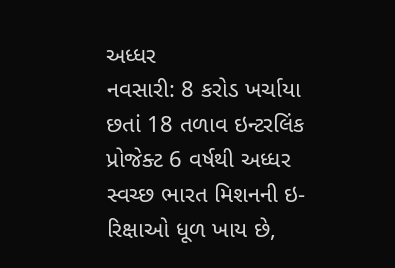અધ્ધર
નવસારી: 8 કરોડ ખર્ચાયા છતાં 18 તળાવ ઇન્ટરલિંક પ્રોજેક્ટ 6 વર્ષથી અધ્ધર
સ્વચ્છ ભારત મિશનની ઇ-રિક્ષાઓ ધૂળ ખાય છે,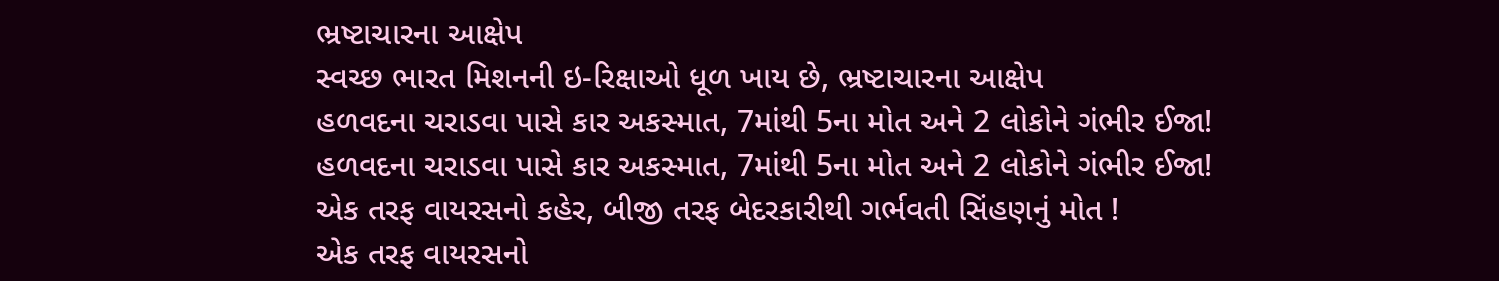ભ્રષ્ટાચારના આક્ષેપ
સ્વચ્છ ભારત મિશનની ઇ-રિક્ષાઓ ધૂળ ખાય છે, ભ્રષ્ટાચારના આક્ષેપ
હળવદના ચરાડવા પાસે કાર અકસ્માત, 7માંથી 5ના મોત અને 2 લોકોને ગંભીર ઈજા!
હળવદના ચરાડવા પાસે કાર અકસ્માત, 7માંથી 5ના મોત અને 2 લોકોને ગંભીર ઈજા!
એક તરફ વાયરસનો કહેર, બીજી તરફ બેદરકારીથી ગર્ભવતી સિંહણનું મોત !
એક તરફ વાયરસનો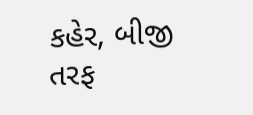કહેર, બીજી તરફ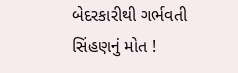બેદરકારીથી ગર્ભવતી સિંહણનું મોત !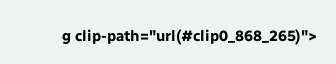g clip-path="url(#clip0_868_265)">